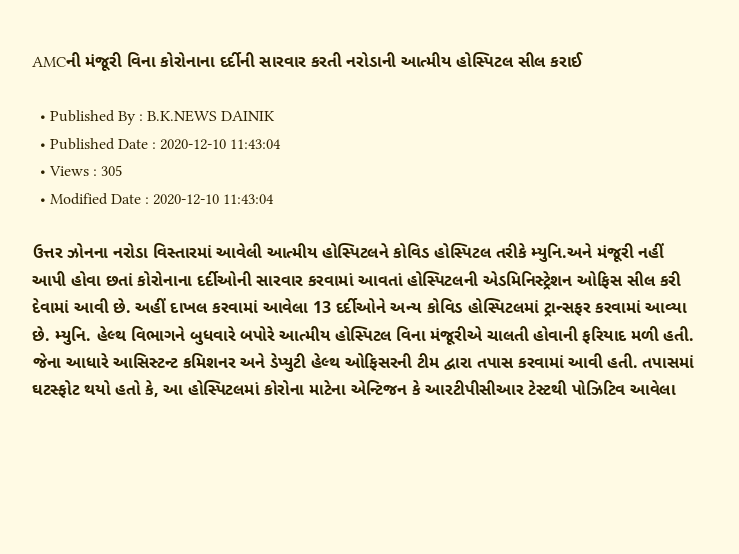AMCની મંજૂરી વિના કોરોનાના દર્દીની સારવાર કરતી નરોડાની આત્મીય હોસ્પિટલ સીલ કરાઈ

  • Published By : B.K.NEWS DAINIK
  • Published Date : 2020-12-10 11:43:04
  • Views : 305
  • Modified Date : 2020-12-10 11:43:04

ઉત્તર ઝોનના નરોડા વિસ્તારમાં આવેલી આત્મીય હોસ્પિટલને કોવિડ હોસ્પિટલ તરીકે મ્યુનિ.અને મંજૂરી નહીં આપી હોવા છતાં કોરોનાના દર્દીઓની સારવાર કરવામાં આવતાં હોસ્પિટલની એડમિનિસ્ટ્રેશન ઓફિસ સીલ કરી દેવામાં આવી છે. અહીં દાખલ કરવામાં આવેલા 13 દર્દીઓને અન્ય કોવિડ હોસ્પિટલમાં ટ્રાન્સફર કરવામાં આવ્યા છે. મ્યુનિ. હેલ્થ વિભાગને બુધવારે બપોરે આત્મીય હોસ્પિટલ વિના મંજૂરીએ ચાલતી હોવાની ફરિયાદ મળી હતી. જેના આધારે આસિસ્ટન્ટ કમિશનર અને ડેપ્યુટી હેલ્થ ઓફિસરની ટીમ દ્વારા તપાસ કરવામાં આવી હતી. તપાસમાં ઘટસ્ફોટ થયો હતો કે, આ હોસ્પિટલમાં કોરોના માટેના એન્ટિજન કે આરટીપીસીઆર ટેસ્ટથી પોઝિટિવ આવેલા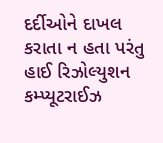દર્દીઓને દાખલ કરાતા ન હતા પરંતુ હાઈ રિઝોલ્યુશન કમ્પ્યૂટરાઈઝ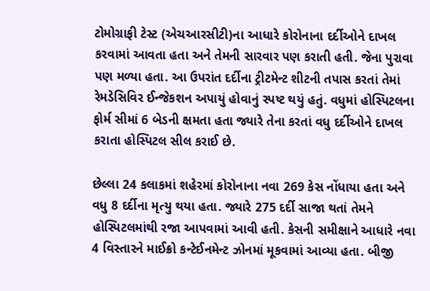ટોમોગ્રાફી ટેસ્ટ (એચઆરસીટી)ના આધારે કોરોનાના દર્દીઓને દાખલ કરવામાં આવતા હતા અને તેમની સારવાર પણ કરાતી હતી. જેના પુરાવા પણ મળ્યા હતા. આ ઉપરાંત દર્દીના ટ્રીટમેન્ટ શીટની તપાસ કરતાં તેમાં રેમડેસિવિર ઈન્જેકશન અપાયું હોવાનું સ્પષ્ટ થયું હતું. વધુમાં હોસ્પિટલના ફોર્મ સીમાં 6 બેડની ક્ષમતા હતા જ્યારે તેના કરતાં વધુ દર્દીઓને દાખલ કરાતા હોસ્પિટલ સીલ કરાઈ છે.

છેલ્લા 24 કલાકમાં શહેરમાં કોરોનાના નવા 269 કેસ નોંધાયા હતા અને વધુ 8 દર્દીના મૃત્યુ થયા હતા. જ્યારે 275 દર્દી સાજા થતાં તેમને હોસ્પિટલમાંથી રજા આપવામાં આવી હતી. કેસની સમીક્ષાને આધારે નવા 4 વિસ્તારને માઈક્રો કન્ટેઈનમેન્ટ ઝોનમાં મૂકવામાં આવ્યા હતા. બીજી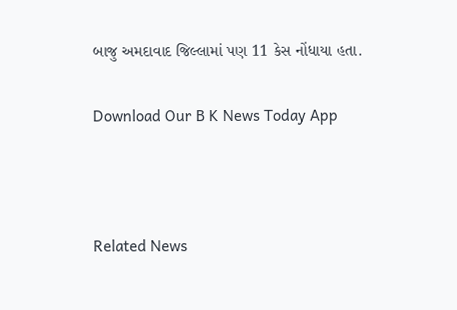બાજુ અમદાવાદ જિલ્લામાં પણ 11 કેસ નોંધાયા હતા.

Download Our B K News Today App



Related News